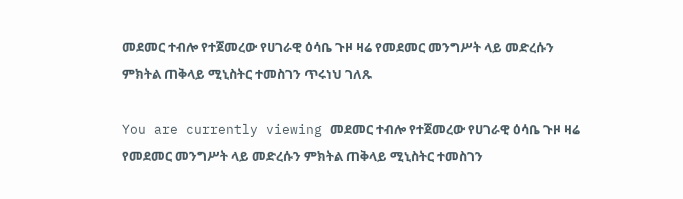መደመር ተብሎ የተጀመረው የሀገራዊ ዕሳቤ ጉዞ ዛሬ የመደመር መንግሥት ላይ መድረሱን ምክትል ጠቅላይ ሚኒስትር ተመስገን ጥሩነህ ገለጹ

You are currently viewing መደመር ተብሎ የተጀመረው የሀገራዊ ዕሳቤ ጉዞ ዛሬ የመደመር መንግሥት ላይ መድረሱን ምክትል ጠቅላይ ሚኒስትር ተመስገን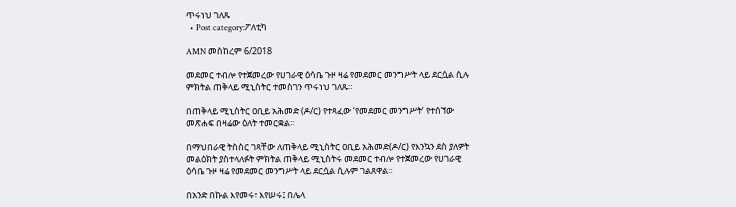ጥሩነህ ገለጹ
  • Post category:ፖለቲካ

AMN መስከረም 6/2018

መደመር ተብሎ የተጀመረው የሀገራዊ ዕሳቤ ጉዞ ዛሬ የመደመር መንግሥት ላይ ደርሷል ሲሉ ምክትል ጠቅላይ ሚኒስትር ተመስገን ጥሩነህ ገለጹ።

በጠቅላይ ሚኒስትር ዐቢይ አሕመድ (ዶ/ር) የተጻፈው ‘የመደመር መንግሥት’ የተሰኘው መጽሐፍ በዛሬው ዕለት ተመርቋል፡፡

በማህበራዊ ትስስር ገጻቸው ለጠቅላይ ሚኒስትር ዐቢይ አሕመድ(ዶ/ር) የእንኳን ደስ ያለዎት መልዕክት ያስተላለፉት ምክትል ጠቅላይ ሚኒስትሩ መደመር ተብሎ የተጀመረው የሀገራዊ ዕሳቤ ጉዞ ዛሬ የመደመር መንግሥት ላይ ደርሷል ሲሉም ገልጸዋል።

በአንድ በኩል እየመሩ፣ እየሠሩ፤ በሌላ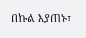በኩል እያጠኑ፣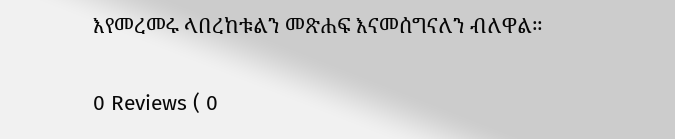እየመረመሩ ላበረከቱልን መጽሐፍ እናመሰግናለን ብለዋል።

0 Reviews ( 0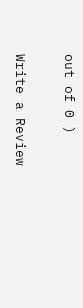out of 0 )

Write a Review